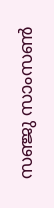സഞ്ജു സാംസൺ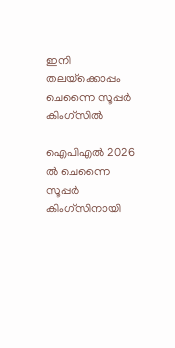ഇനി തലയ്‌ക്കൊപ്പം ചെന്നൈ സൂപ്പർ കിംഗ്സിൽ

ഐപിഎൽ 2026 ൽ ചെന്നൈ സൂപ്പർ കിംഗ്സിനായി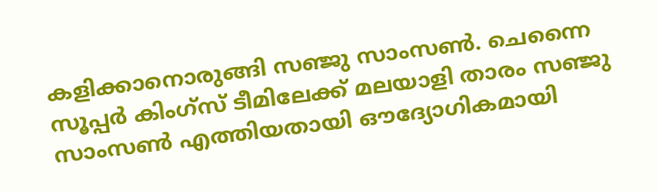കളിക്കാനൊരുങ്ങി സഞ്ജു സാംസൺ. ചെന്നൈ സൂപ്പർ കിംഗ്‌സ് ടീമിലേക്ക് മലയാളി താരം സഞ്ജു സാംസൺ എത്തിയതായി ഔദ്യോഗികമായി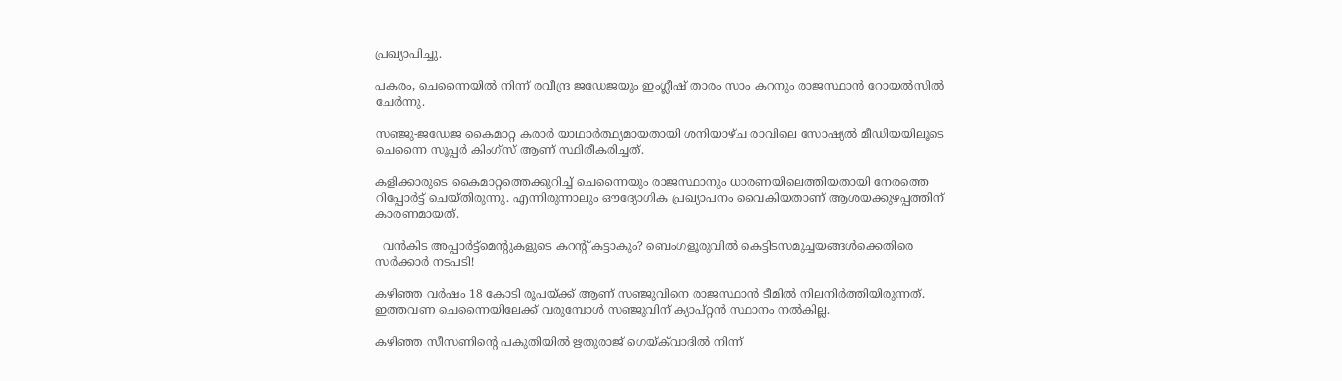പ്രഖ്യാപിച്ചു.

പകരം, ചെന്നൈയിൽ നിന്ന് രവീന്ദ്ര ജഡേജയും ഇംഗ്ലീഷ് താരം സാം കറനും രാജസ്ഥാൻ റോയൽസിൽ ചേർന്നു.

സഞ്ജു-ജഡേജ കൈമാറ്റ കരാർ യാഥാർത്ഥ്യമായതായി ശനിയാഴ്ച രാവിലെ സോഷ്യൽ മീഡിയയിലൂടെ ചെന്നൈ സൂപ്പർ കിംഗ്‌സ് ആണ് സ്ഥിരീകരിച്ചത്.

കളിക്കാരുടെ കൈമാറ്റത്തെക്കുറിച്ച് ചെന്നൈയും രാജസ്ഥാനും ധാരണയിലെത്തിയതായി നേരത്തെ റിപ്പോർട്ട് ചെയ്തിരുന്നു. എന്നിരുന്നാലും ഔദ്യോഗിക പ്രഖ്യാപനം വൈകിയതാണ് ആശയക്കുഴപ്പത്തിന് കാരണമായത്.

  വൻകിട അപ്പാർട്ട്മെന്റുകളുടെ കറന്റ് കട്ടാകും? ബെംഗളൂരുവിൽ കെട്ടിടസമുച്ചയങ്ങൾക്കെതിരെ സർക്കാർ നടപടി!

കഴിഞ്ഞ വർഷം 18 കോടി രൂപയ്ക്ക് ആണ് സഞ്ജുവിനെ രാജസ്ഥാൻ ടീമിൽ നിലനിർത്തിയിരുന്നത്. ഇത്തവണ ചെന്നൈയിലേക്ക് വരുമ്പോൾ സഞ്ജുവിന് ക്യാപ്റ്റൻ സ്ഥാനം നൽകില്ല.

കഴിഞ്ഞ സീസണിന്റെ പകുതിയിൽ ഋതുരാജ് ഗെയ്ക്‌വാദിൽ നിന്ന്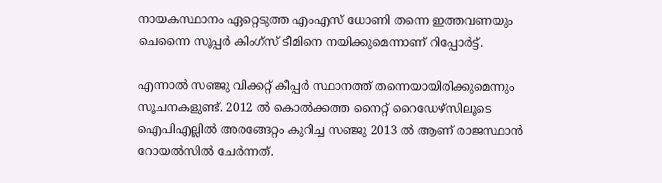നായകസ്ഥാനം ഏറ്റെടുത്ത എംഎസ് ധോണി തന്നെ ഇത്തവണയും ചെന്നൈ സൂപ്പർ കിംഗ്‌സ് ടീമിനെ നയിക്കുമെന്നാണ് റിപ്പോർട്ട്.

എന്നാൽ സഞ്ജു വിക്കറ്റ് കീപ്പർ സ്ഥാനത്ത് തന്നെയായിരിക്കുമെന്നും സൂചനകളുണ്ട്. 2012 ൽ കൊൽക്കത്ത നൈറ്റ് റൈഡേഴ്‌സിലൂടെ ഐപിഎല്ലിൽ അരങ്ങേറ്റം കുറിച്ച സഞ്ജു 2013 ൽ ആണ് രാജസ്ഥാൻ റോയൽസിൽ ചേർന്നത്.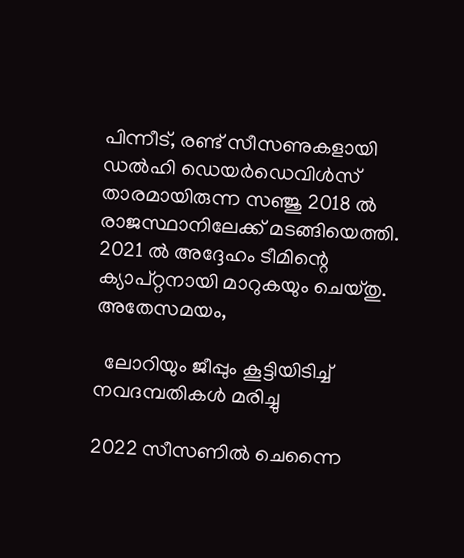പിന്നീട്, രണ്ട് സീസണുകളായി ഡൽഹി ഡെയർഡെവിൾസ് താരമായിരുന്ന സഞ്ജു 2018 ൽ രാജസ്ഥാനിലേക്ക് മടങ്ങിയെത്തി. 2021 ൽ അദ്ദേഹം ടീമിന്റെ ക്യാപ്റ്റനായി മാറുകയും ചെയ്തു.
അതേസമയം,

  ലോറിയും ജീപ്പും കൂട്ടിയിടിച്ച് നവദമ്പതികൾ മരിച്ചു

2022 സീസണിൽ ചെന്നൈ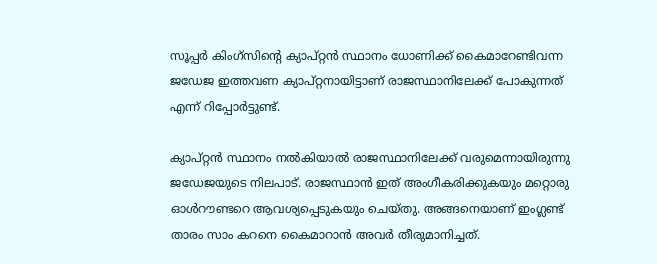സൂപ്പർ കിംഗ്‌സിന്റെ ക്യാപ്റ്റൻ സ്ഥാനം ധോണിക്ക് കൈമാറേണ്ടിവന്ന ജഡേജ ഇത്തവണ ക്യാപ്റ്റനായിട്ടാണ് രാജസ്ഥാനിലേക്ക് പോകുന്നത് എന്ന് റിപ്പോർട്ടുണ്ട്.

ക്യാപ്റ്റൻ സ്ഥാനം നൽകിയാൽ രാജസ്ഥാനിലേക്ക് വരുമെന്നായിരുന്നു ജഡേജയുടെ നിലപാട്. രാജസ്ഥാൻ ഇത് അംഗീകരിക്കുകയും മറ്റൊരു ഓൾറൗണ്ടറെ ആവശ്യപ്പെടുകയും ചെയ്തു. അങ്ങനെയാണ് ഇംഗ്ലണ്ട് താരം സാം കറനെ കൈമാറാൻ അവർ തീരുമാനിച്ചത്.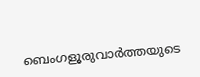ബെംഗളൂരുവാർത്തയുടെ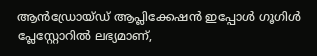ആൻഡ്രോയ്ഡ് ആപ്ലിക്കേഷൻ ഇപ്പോൾ ഗൂഗിൾ പ്ലേസ്റ്റോറിൽ ലഭ്യമാണ്,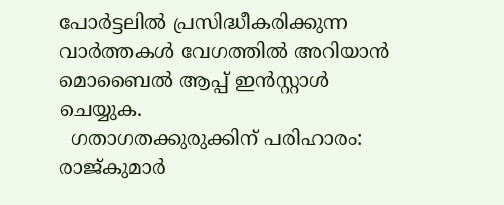പോർട്ടലിൽ പ്രസിദ്ധീകരിക്കുന്ന വാർത്തകൾ വേഗത്തിൽ അറിയാൻ മൊബൈൽ ആപ്പ് ഇൻസ്റ്റാൾ ചെയ്യുക.
  ഗതാഗതക്കുരുക്കിന് പരിഹാരം: രാജ്‌കുമാർ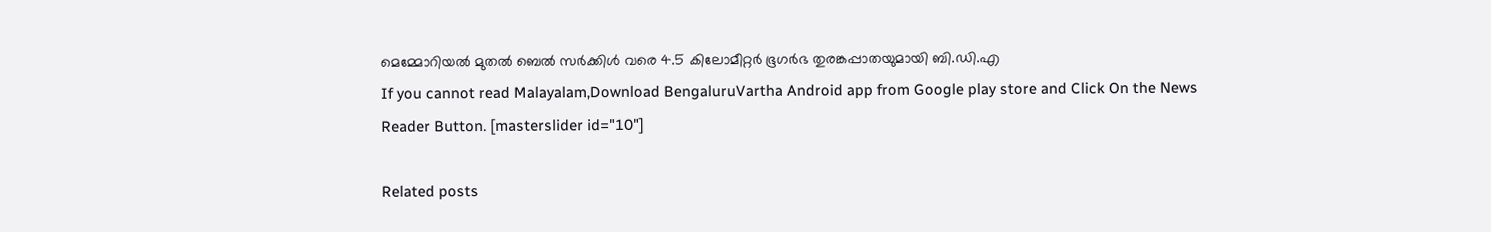മെമ്മോറിയൽ മുതൽ ബെൽ സർക്കിൾ വരെ 4.5 കിലോമീറ്റർ ഭൂഗർഭ തുരങ്കപ്പാതയുമായി ബി.ഡി.എ
If you cannot read Malayalam,Download BengaluruVartha Android app from Google play store and Click On the News Reader Button. [masterslider id="10"]

Related posts